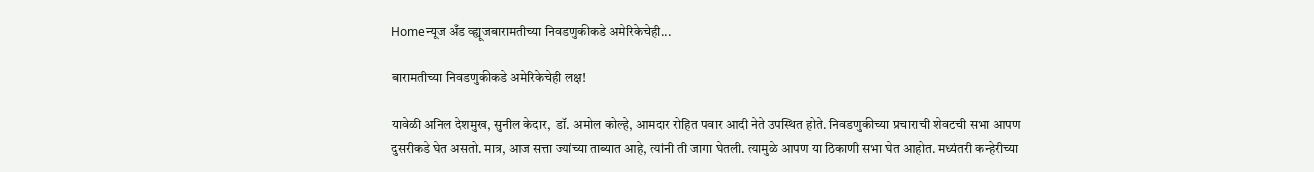Homeन्यूज अँड व्ह्यूजबारामतीच्या निवडणुकीकडे अमेरिकेचेही...

बारामतीच्या निवडणुकीकडे अमेरिकेचेही लक्ष!

यावेळी अनिल देशमुख, सुनील केदार,  डॉ. अमोल कोल्हे, आमदार रोहित पवार आदी नेते उपस्थित होते. निवडणुकीच्या प्रचाराची शेवटची सभा आपण दुसरीकडे घेत असतो. मात्र, आज सत्ता ज्यांच्या ताब्यात आहे, त्यांनी ती जागा घेतली. त्यामुळे आपण या ठिकाणी सभा घेत आहोत. मध्यंतरी कन्हेरीच्या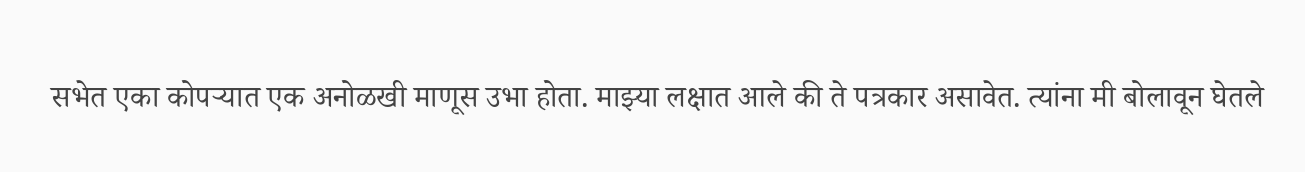सभेत एका कोपऱ्यात एक अनोळखी माणूस उभा होता. माझ्या लक्षात आले की ते पत्रकार असावेत. त्यांना मी बोलावून घेतले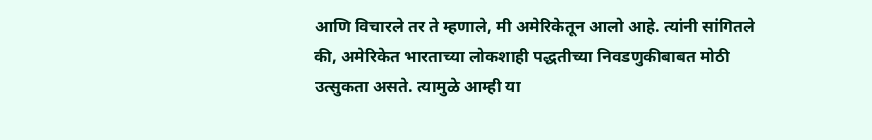आणि विचारले तर ते म्हणाले, मी अमेरिकेतून आलो आहे. त्यांनी सांगितले की, अमेरिकेत भारताच्या लोकशाही पद्धतीच्या निवडणुकीबाबत मोठी उत्सुकता असते. त्यामुळे आम्ही या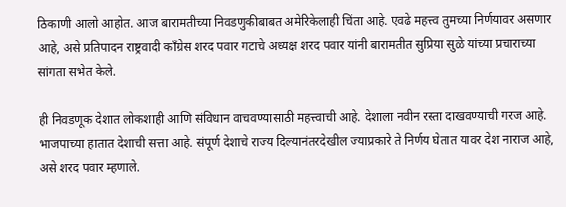ठिकाणी आलो आहोत. आज बारामतीच्या निवडणुकीबाबत अमेरिकेलाही चिंता आहे. एवढे महत्त्व तुमच्या निर्णयावर असणार आहे, असे प्रतिपादन राष्ट्रवादी काँग्रेस शरद पवार गटाचे अध्यक्ष शरद पवार यांनी बारामतीत सुप्रिया सुळे यांच्या प्रचाराच्या सांगता सभेत केले.

ही निवडणूक देशात लोकशाही आणि संविधान वाचवण्यासाठी महत्त्वाची आहे. देशाला नवीन रस्ता दाखवण्याची गरज आहे. भाजपाच्या हातात देशाची सत्ता आहे. संपूर्ण देशाचे राज्य दिल्यानंतरदेखील ज्याप्रकारे ते निर्णय घेतात यावर देश नाराज आहे, असे शरद पवार म्हणाले.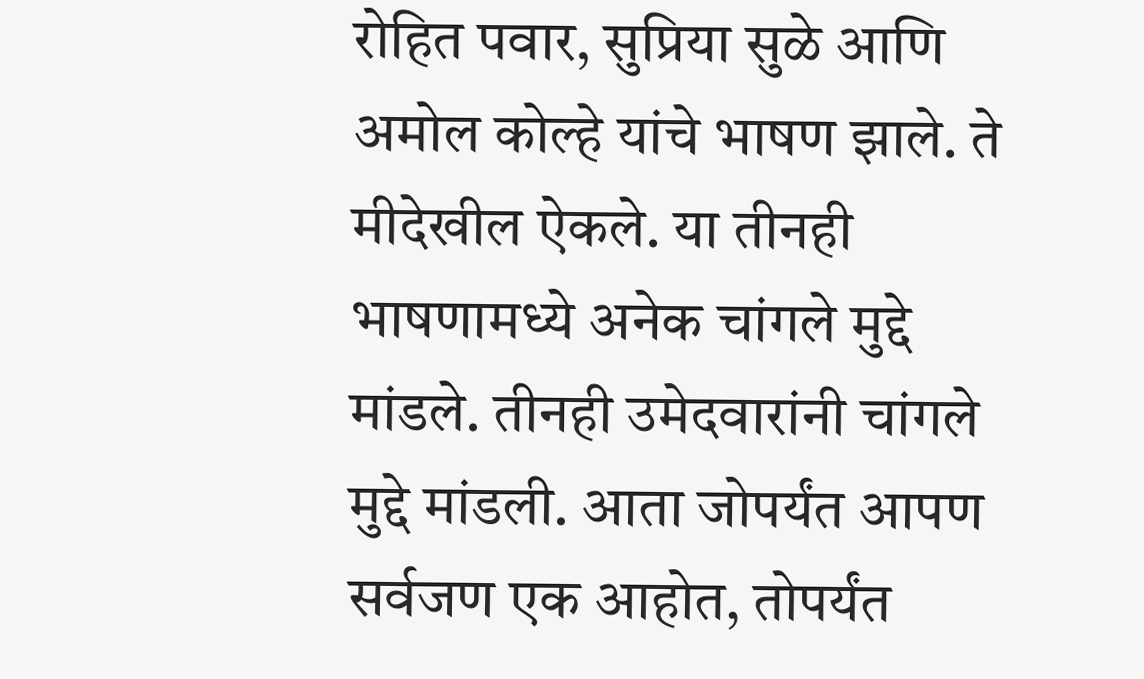रोहित पवार, सुप्रिया सुळे आणि अमोल कोल्हे यांचे भाषण झाले. ते मीदेखील ऐकले. या तीनही भाषणामध्ये अनेक चांगले मुद्दे मांडले. तीनही उमेदवारांनी चांगले मुद्दे मांडली. आता जोपर्यंत आपण सर्वजण एक आहोत, तोपर्यंत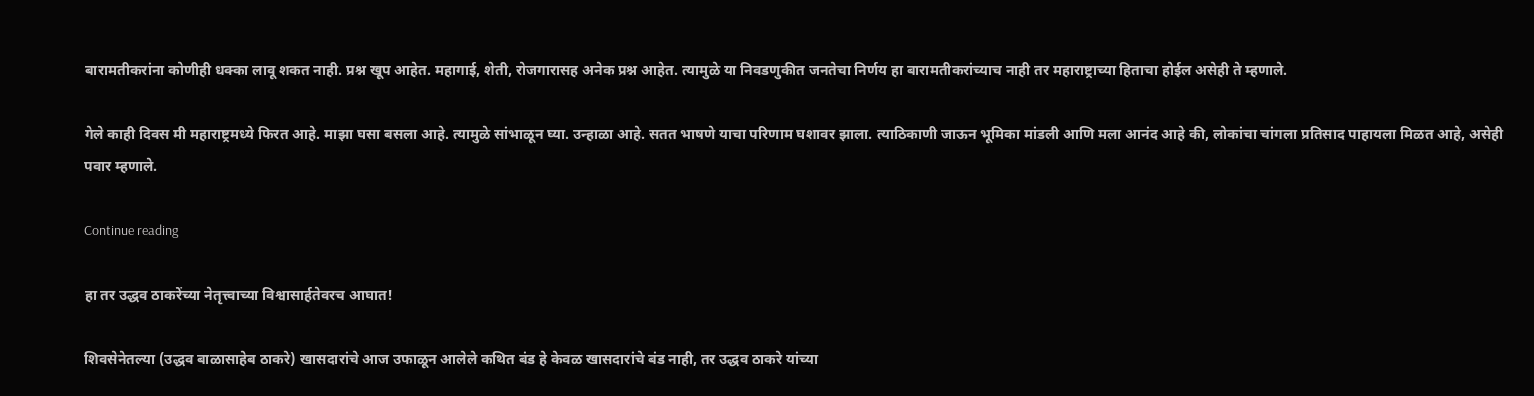बारामतीकरांना कोणीही धक्का लावू शकत नाही. प्रश्न खूप आहेत. महागाई, शेती, रोजगारासह अनेक प्रश्न आहेत. त्यामुळे या निवडणुकीत जनतेचा निर्णय हा बारामतीकरांच्याच नाही तर महाराष्ट्राच्या हिताचा होईल असेही ते म्हणाले.

गेले काही दिवस मी महाराष्ट्रमध्ये फिरत आहे. माझा घसा बसला आहे. त्यामुळे सांभाळून घ्या. उन्हाळा आहे. सतत भाषणे याचा परिणाम घशावर झाला. त्याठिकाणी जाऊन भूमिका मांडली आणि मला आनंद आहे की, लोकांचा चांगला प्रतिसाद पाहायला मिळत आहे, असेही पवार म्हणाले.

Continue reading

हा तर उद्धव ठाकरेंच्या नेतृत्त्वाच्या विश्वासार्हतेवरच आघात!

शिवसेनेतल्या (उद्धव बाळासाहेब ठाकरे) खासदारांचे आज उफाळून आलेले कथित बंड हे केवळ खासदारांचे बंड नाही, तर उद्धव ठाकरे यांच्या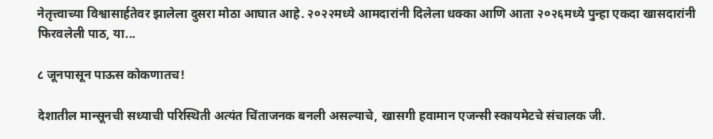नेतृत्त्वाच्या विश्वासार्हतेवर झालेला दुसरा मोठा आघात आहे. २०२२मध्ये आमदारांनी दिलेला धक्का आणि आता २०२६मध्ये पुन्हा एकदा खासदारांनी फिरवलेली पाठ, या...

८ जूनपासून पाऊस कोकणातच!

देशातील मान्सूनची सध्याची परिस्थिती अत्यंत चिंताजनक बनली असल्याचे, खासगी हवामान एजन्सी स्कायमेटचे संचालक जी.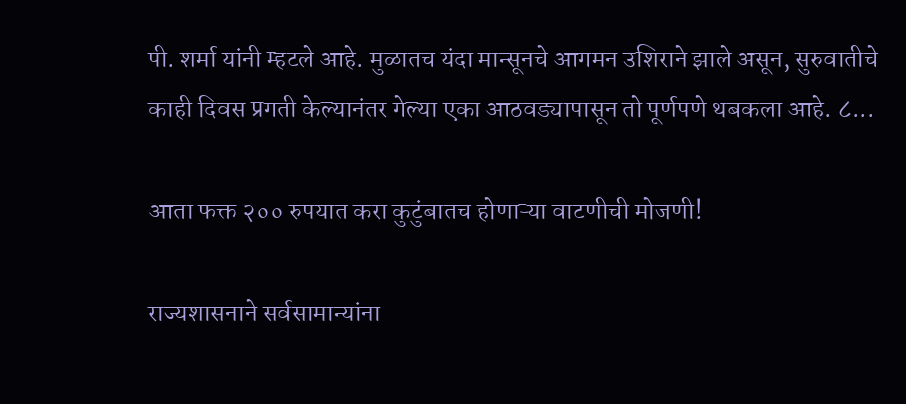पी. शर्मा यांनी म्हटले आहे. मुळातच यंदा मान्सूनचे आगमन उशिराने झाले असून, सुरुवातीचे काही दिवस प्रगती केल्यानंतर गेल्या एका आठवड्यापासून तो पूर्णपणे थबकला आहे. ८...

आता फक्त २०० रुपयात करा कुटुंबातच होणाऱ्या वाटणीची मोजणी!

राज्यशासनाने सर्वसामान्यांना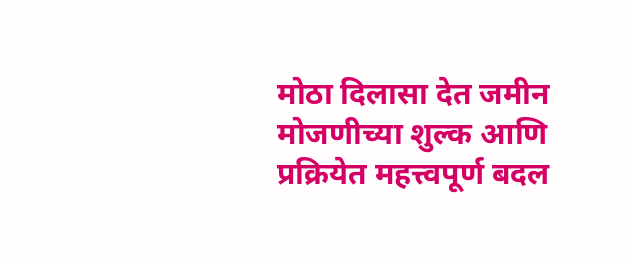मोठा दिलासा देत जमीन मोजणीच्या शुल्क आणि प्रक्रियेत महत्त्वपूर्ण बदल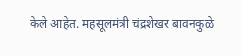केले आहेत. महसूलमंत्री चंद्रशेखर बावनकुळे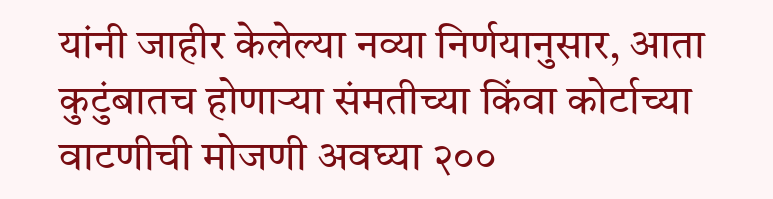यांनी जाहीर केलेल्या नव्या निर्णयानुसार, आता कुटुंबातच होणाऱ्या संमतीच्या किंवा कोर्टाच्या वाटणीची मोजणी अवघ्या २००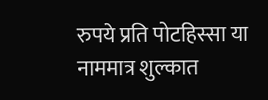रुपये प्रति पोटहिस्सा या नाममात्र शुल्कात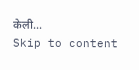केली...
Skip to content